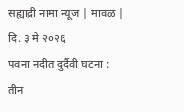सह्याद्री नामा न्यूज | मावळ | दि. ३ मे २०२६
पवना नदीत दुर्दैवी घटना : तीन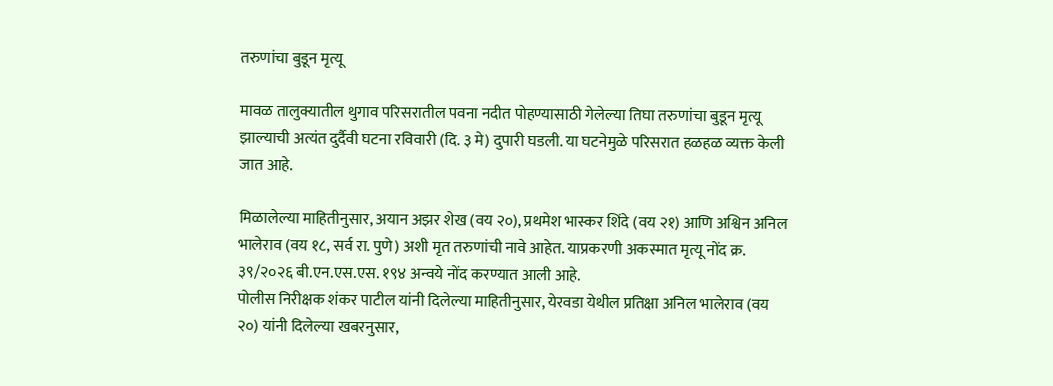तरुणांचा बुडून मृत्यू

मावळ तालुक्यातील थुगाव परिसरातील पवना नदीत पोहण्यासाठी गेलेल्या तिघा तरुणांचा बुडून मृत्यू झाल्याची अत्यंत दुर्दैवी घटना रविवारी (दि. ३ मे) दुपारी घडली. या घटनेमुळे परिसरात हळहळ व्यक्त केली जात आहे.

मिळालेल्या माहितीनुसार, अयान अझर शेख (वय २०), प्रथमेश भास्कर शिंदे (वय २१) आणि अश्विन अनिल भालेराव (वय १८, सर्व रा. पुणे) अशी मृत तरुणांची नावे आहेत. याप्रकरणी अकस्मात मृत्यू नोंद क्र. ३९/२०२६ बी.एन.एस.एस. १९४ अन्वये नोंद करण्यात आली आहे.
पोलीस निरीक्षक शंकर पाटील यांनी दिलेल्या माहितीनुसार, येरवडा येथील प्रतिक्षा अनिल भालेराव (वय २०) यांनी दिलेल्या खबरनुसार,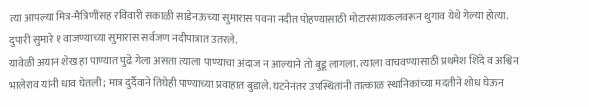त्या आपल्या मित्र-मैत्रिणींसह रविवारी सकाळी साडेनऊच्या सुमारास पवना नदीत पोहण्यासाठी मोटारसायकलवरून थुगाव येथे गेल्या होत्या. दुपारी सुमारे १ वाजण्याच्या सुमारास सर्वजण नदीपात्रात उतरले.
यावेळी अयान शेख हा पाण्यात पुढे गेला असता त्याला पाण्याचा अंदाज न आल्याने तो बुडू लागला. त्याला वाचवण्यासाठी प्रथमेश शिंदे व अश्विन भालेराव यांनी धाव घेतली; मात्र दुर्दैवाने तिघेही पाण्याच्या प्रवाहात बुडाले. घटनेनंतर उपस्थितांनी तात्काळ स्थानिकांच्या मदतीने शोध घेऊन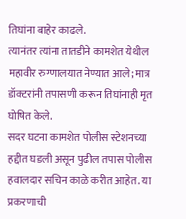तिघांना बाहेर काढले.
त्यानंतर त्यांना तातडीने कामशेत येथील महावीर रुग्णालयात नेण्यात आले; मात्र डॉक्टरांनी तपासणी करून तिघांनाही मृत घोषित केले.
सदर घटना कामशेत पोलीस स्टेशनच्या हद्दीत घडली असून पुढील तपास पोलीस हवालदार सचिन काळे करीत आहेत. या प्रकरणाची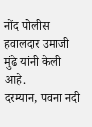नोंद पोलीस हवालदार उमाजी मुंढे यांनी केली आहे.
दरम्यान, पवना नदी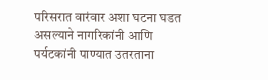परिसरात वारंवार अशा घटना घडत असल्याने नागरिकांनी आणि पर्यटकांनी पाण्यात उतरताना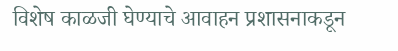विशेष काळजी घेण्याचे आवाहन प्रशासनाकडून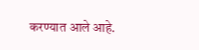करण्यात आले आहे.